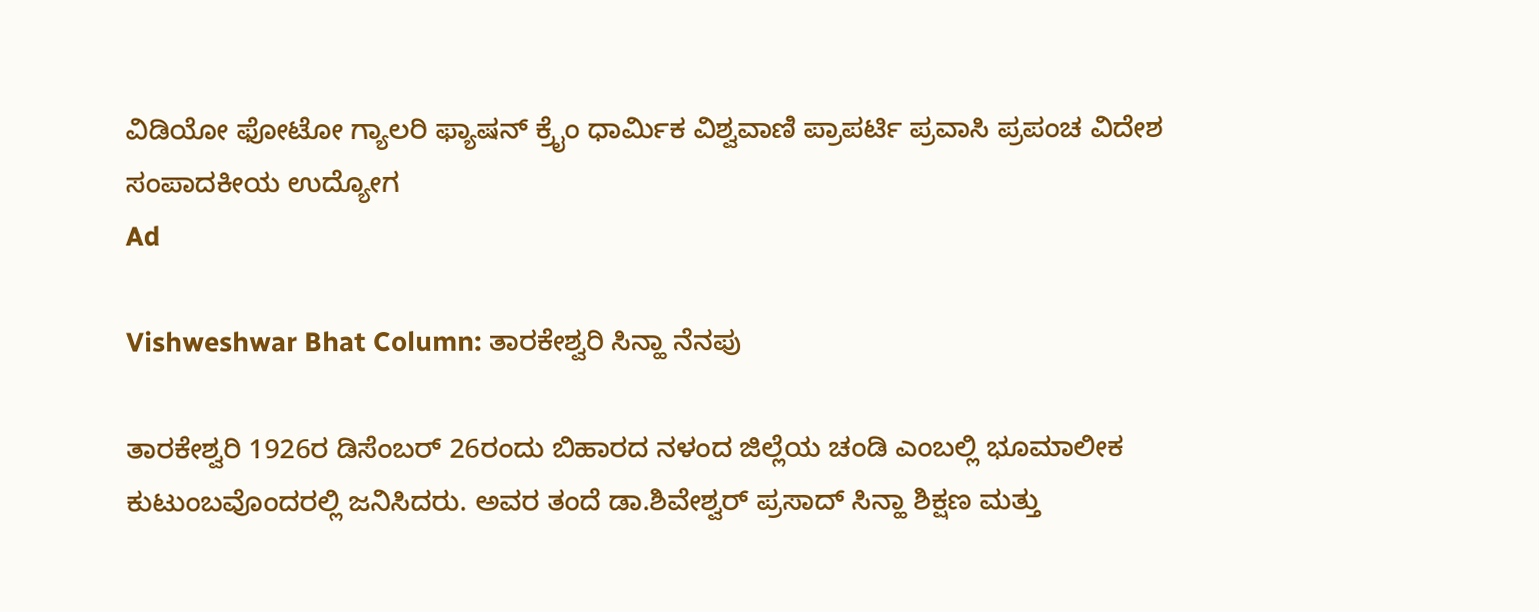ವಿಡಿಯೋ ಫೋಟೋ ಗ್ಯಾಲರಿ ಫ್ಯಾಷನ್ ಕ್ರೈಂ ಧಾರ್ಮಿಕ ವಿಶ್ವವಾಣಿ ಪ್ರಾಪರ್ಟಿ ಪ್ರವಾಸಿ ಪ್ರಪಂಚ ವಿದೇಶ ಸಂಪಾದಕೀಯ ಉದ್ಯೋಗ
Ad

Vishweshwar Bhat Column: ತಾರಕೇಶ್ವರಿ ಸಿನ್ಹಾ ನೆನಪು

ತಾರಕೇಶ್ವರಿ 1926ರ ಡಿಸೆಂಬರ್ 26ರಂದು ಬಿಹಾರದ ನಳಂದ ಜಿಲ್ಲೆಯ ಚಂಡಿ ಎಂಬಲ್ಲಿ ಭೂಮಾಲೀಕ ಕುಟುಂಬವೊಂದರಲ್ಲಿ ಜನಿಸಿದರು. ಅವರ ತಂದೆ ಡಾ.ಶಿವೇಶ್ವರ್ ಪ್ರಸಾದ್ ಸಿನ್ಹಾ ಶಿಕ್ಷಣ ಮತ್ತು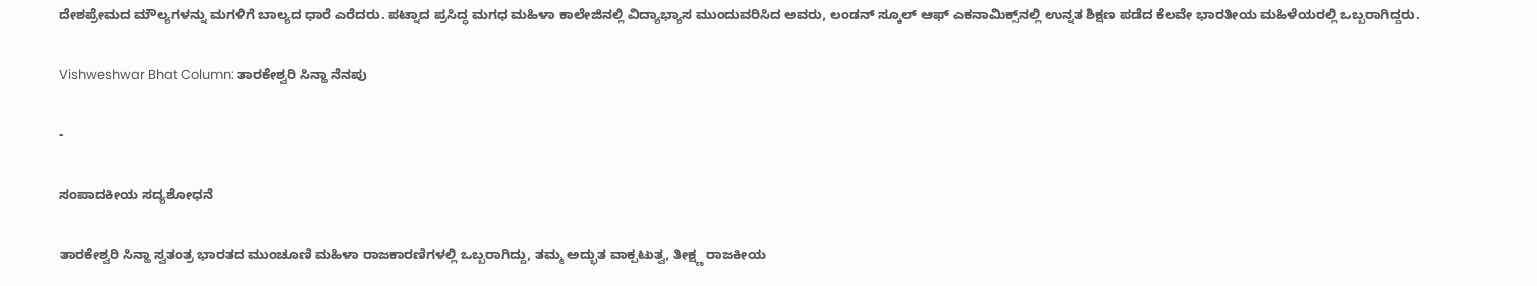ದೇಶಪ್ರೇಮದ ಮೌಲ್ಯಗಳನ್ನು ಮಗಳಿಗೆ ಬಾಲ್ಯದ ಧಾರೆ ಎರೆದರು. ಪಟ್ನಾದ ಪ್ರಸಿದ್ಧ ಮಗಧ ಮಹಿಳಾ ಕಾಲೇಜಿನಲ್ಲಿ ವಿದ್ಯಾಭ್ಯಾಸ ಮುಂದುವರಿಸಿದ ಅವರು, ಲಂಡನ್ ಸ್ಕೂಲ್ ಆಫ್ ಎಕನಾಮಿಕ್ಸ್‌ನಲ್ಲಿ ಉನ್ನತ ಶಿಕ್ಷಣ ಪಡೆದ ಕೆಲವೇ ಭಾರತೀಯ ಮಹಿಳೆಯರಲ್ಲಿ ಒಬ್ಬರಾಗಿದ್ದರು.

Vishweshwar Bhat Column: ತಾರಕೇಶ್ವರಿ ಸಿನ್ಹಾ ನೆನಪು

-

ಸಂಪಾದಕೀಯ ಸದ್ಯಶೋಧನೆ

ತಾರಕೇಶ್ವರಿ ಸಿನ್ಹಾ ಸ್ವತಂತ್ರ ಭಾರತದ ಮುಂಚೂಣಿ ಮಹಿಳಾ ರಾಜಕಾರಣಿಗಳಲ್ಲಿ ಒಬ್ಬರಾಗಿದ್ದು, ತಮ್ಮ ಅದ್ಭುತ ವಾಕ್ಪಟುತ್ವ, ತೀಕ್ಷ್ಣ ರಾಜಕೀಯ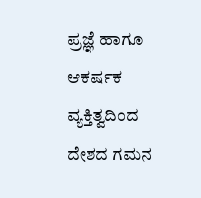ಪ್ರಜ್ಞೆ ಹಾಗೂ ಆಕರ್ಷಕ ವ್ಯಕ್ತಿತ್ವದಿಂದ ದೇಶದ ಗಮನ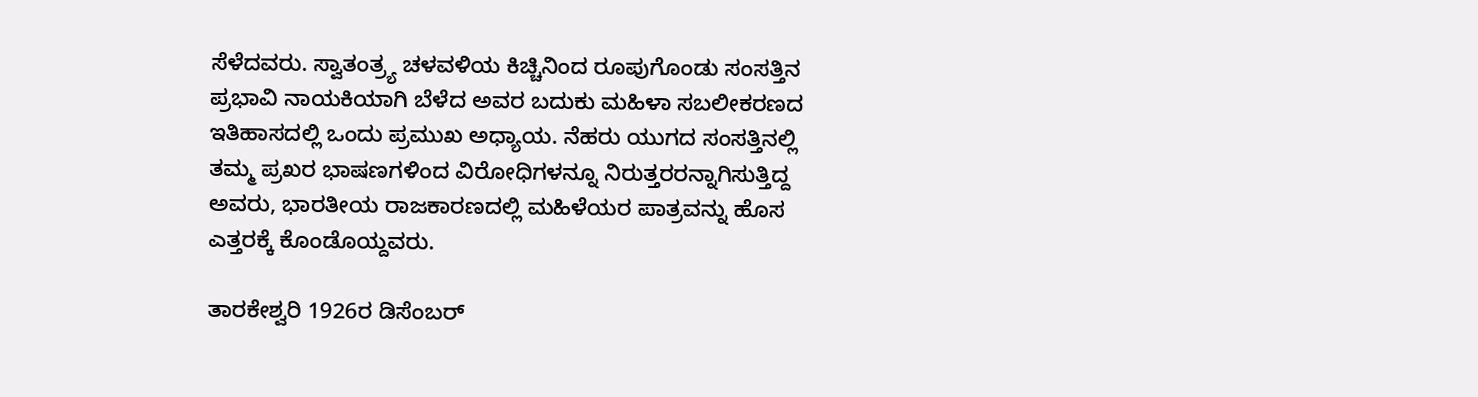ಸೆಳೆದವರು. ಸ್ವಾತಂತ್ರ್ಯ ಚಳವಳಿಯ ಕಿಚ್ಚಿನಿಂದ ರೂಪುಗೊಂಡು ಸಂಸತ್ತಿನ ಪ್ರಭಾವಿ ನಾಯಕಿಯಾಗಿ ಬೆಳೆದ ಅವರ ಬದುಕು ಮಹಿಳಾ ಸಬಲೀಕರಣದ ಇತಿಹಾಸದಲ್ಲಿ ಒಂದು ಪ್ರಮುಖ ಅಧ್ಯಾಯ. ನೆಹರು ಯುಗದ ಸಂಸತ್ತಿನಲ್ಲಿ ತಮ್ಮ ಪ್ರಖರ ಭಾಷಣಗಳಿಂದ ವಿರೋಧಿಗಳನ್ನೂ ನಿರುತ್ತರರನ್ನಾಗಿಸುತ್ತಿದ್ದ ಅವರು, ಭಾರತೀಯ ರಾಜಕಾರಣದಲ್ಲಿ ಮಹಿಳೆಯರ ಪಾತ್ರವನ್ನು ಹೊಸ ಎತ್ತರಕ್ಕೆ ಕೊಂಡೊಯ್ದವರು.

ತಾರಕೇಶ್ವರಿ 1926ರ ಡಿಸೆಂಬರ್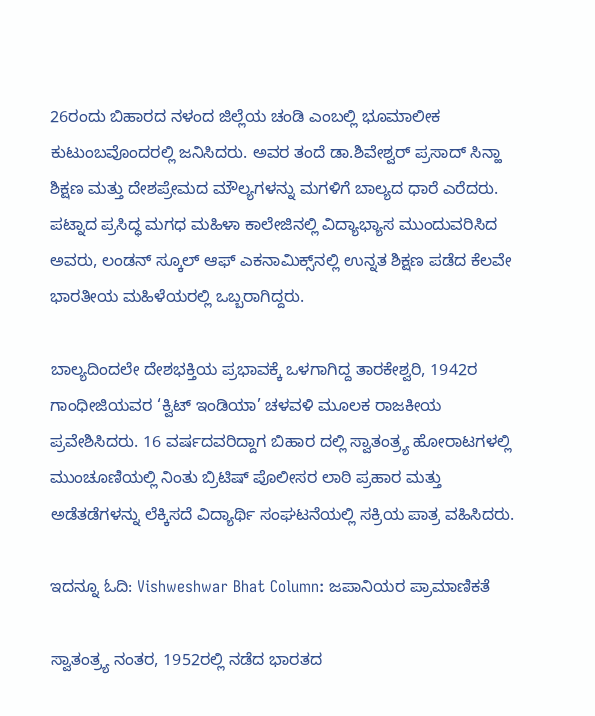26ರಂದು ಬಿಹಾರದ ನಳಂದ ಜಿಲ್ಲೆಯ ಚಂಡಿ ಎಂಬಲ್ಲಿ ಭೂಮಾಲೀಕ ಕುಟುಂಬವೊಂದರಲ್ಲಿ ಜನಿಸಿದರು. ಅವರ ತಂದೆ ಡಾ.ಶಿವೇಶ್ವರ್ ಪ್ರಸಾದ್ ಸಿನ್ಹಾ ಶಿಕ್ಷಣ ಮತ್ತು ದೇಶಪ್ರೇಮದ ಮೌಲ್ಯಗಳನ್ನು ಮಗಳಿಗೆ ಬಾಲ್ಯದ ಧಾರೆ ಎರೆದರು. ಪಟ್ನಾದ ಪ್ರಸಿದ್ಧ ಮಗಧ ಮಹಿಳಾ ಕಾಲೇಜಿನಲ್ಲಿ ವಿದ್ಯಾಭ್ಯಾಸ ಮುಂದುವರಿಸಿದ ಅವರು, ಲಂಡನ್ ಸ್ಕೂಲ್ ಆಫ್ ಎಕನಾಮಿಕ್ಸ್‌ನಲ್ಲಿ ಉನ್ನತ ಶಿಕ್ಷಣ ಪಡೆದ ಕೆಲವೇ ಭಾರತೀಯ ಮಹಿಳೆಯರಲ್ಲಿ ಒಬ್ಬರಾಗಿದ್ದರು.

ಬಾಲ್ಯದಿಂದಲೇ ದೇಶಭಕ್ತಿಯ ಪ್ರಭಾವಕ್ಕೆ ಒಳಗಾಗಿದ್ದ ತಾರಕೇಶ್ವರಿ, 1942ರ ಗಾಂಧೀಜಿಯವರ ‘ಕ್ವಿಟ್ ಇಂಡಿಯಾ’ ಚಳವಳಿ ಮೂಲಕ ರಾಜಕೀಯ ಪ್ರವೇಶಿಸಿದರು. 16 ವರ್ಷದವರಿದ್ದಾಗ ಬಿಹಾರ ದಲ್ಲಿ ಸ್ವಾತಂತ್ರ್ಯ ಹೋರಾಟಗಳಲ್ಲಿ ಮುಂಚೂಣಿಯಲ್ಲಿ ನಿಂತು ಬ್ರಿಟಿಷ್ ಪೊಲೀಸರ ಲಾಠಿ ಪ್ರಹಾರ ಮತ್ತು ಅಡೆತಡೆಗಳನ್ನು ಲೆಕ್ಕಿಸದೆ ವಿದ್ಯಾರ್ಥಿ ಸಂಘಟನೆಯಲ್ಲಿ ಸಕ್ರಿಯ ಪಾತ್ರ ವಹಿಸಿದರು.

ಇದನ್ನೂ ಓದಿ: Vishweshwar Bhat Column: ಜಪಾನಿಯರ ಪ್ರಾಮಾಣಿಕತೆ

ಸ್ವಾತಂತ್ರ್ಯ ನಂತರ, 1952ರಲ್ಲಿ ನಡೆದ ಭಾರತದ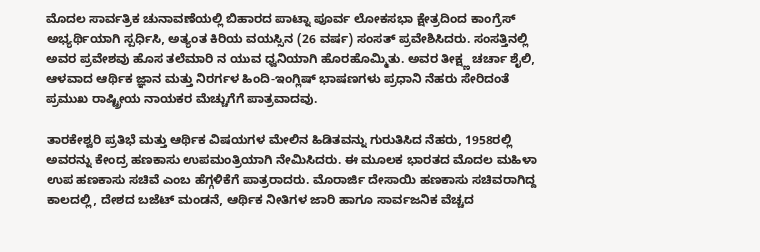ಮೊದಲ ಸಾರ್ವತ್ರಿಕ ಚುನಾವಣೆಯಲ್ಲಿ ಬಿಹಾರದ ಪಾಟ್ನಾ ಪೂರ್ವ ಲೋಕಸಭಾ ಕ್ಷೇತ್ರದಿಂದ ಕಾಂಗ್ರೆಸ್ ಅಭ್ಯರ್ಥಿಯಾಗಿ ಸ್ಪರ್ಧಿಸಿ, ಅತ್ಯಂತ ಕಿರಿಯ ವಯಸ್ಸಿನ (26 ವರ್ಷ) ಸಂಸತ್ ಪ್ರವೇಶಿಸಿದರು. ಸಂಸತ್ತಿನಲ್ಲಿ ಅವರ ಪ್ರವೇಶವು ಹೊಸ ತಲೆಮಾರಿ ನ ಯುವ ಧ್ವನಿಯಾಗಿ ಹೊರಹೊಮ್ಮಿತು. ಅವರ ತೀಕ್ಷ್ಣ ಚರ್ಚಾ ಶೈಲಿ, ಆಳವಾದ ಆರ್ಥಿಕ ಜ್ಞಾನ ಮತ್ತು ನಿರರ್ಗಳ ಹಿಂದಿ-ಇಂಗ್ಲಿಷ್ ಭಾಷಣಗಳು ಪ್ರಧಾನಿ ನೆಹರು ಸೇರಿದಂತೆ ಪ್ರಮುಖ ರಾಷ್ಟ್ರೀಯ ನಾಯಕರ ಮೆಚ್ಚುಗೆಗೆ ಪಾತ್ರವಾದವು.

ತಾರಕೇಶ್ವರಿ ಪ್ರತಿಭೆ ಮತ್ತು ಆರ್ಥಿಕ ವಿಷಯಗಳ ಮೇಲಿನ ಹಿಡಿತವನ್ನು ಗುರುತಿಸಿದ ನೆಹರು, 1958ರಲ್ಲಿ ಅವರನ್ನು ಕೇಂದ್ರ ಹಣಕಾಸು ಉಪಮಂತ್ರಿಯಾಗಿ ನೇಮಿಸಿದರು. ಈ ಮೂಲಕ ಭಾರತದ ಮೊದಲ ಮಹಿಳಾ ಉಪ ಹಣಕಾಸು ಸಚಿವೆ ಎಂಬ ಹೆಗ್ಗಳಿಕೆಗೆ ಪಾತ್ರರಾದರು. ಮೊರಾರ್ಜಿ ದೇಸಾಯಿ ಹಣಕಾಸು ಸಚಿವರಾಗಿದ್ದ ಕಾಲದಲ್ಲಿ, ದೇಶದ ಬಜೆಟ್ ಮಂಡನೆ, ಆರ್ಥಿಕ ನೀತಿಗಳ ಜಾರಿ ಹಾಗೂ ಸಾರ್ವಜನಿಕ ವೆಚ್ಚದ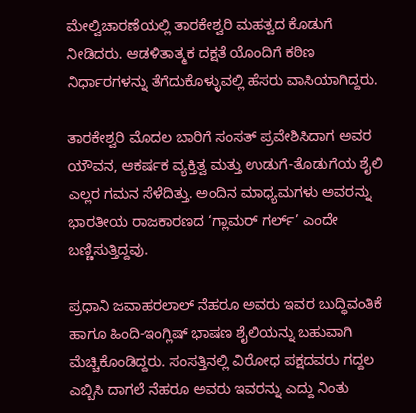ಮೇಲ್ವಿಚಾರಣೆಯಲ್ಲಿ ತಾರಕೇಶ್ವರಿ ಮಹತ್ವದ ಕೊಡುಗೆ ನೀಡಿದರು. ಆಡಳಿತಾತ್ಮಕ ದಕ್ಷತೆ ಯೊಂದಿಗೆ ಕಠಿಣ ನಿರ್ಧಾರಗಳನ್ನು ತೆಗೆದುಕೊಳ್ಳುವಲ್ಲಿ ಹೆಸರು ವಾಸಿಯಾಗಿದ್ದರು.

ತಾರಕೇಶ್ವರಿ ಮೊದಲ ಬಾರಿಗೆ ಸಂಸತ್ ಪ್ರವೇಶಿಸಿದಾಗ ಅವರ ಯೌವನ, ಆಕರ್ಷಕ ವ್ಯಕ್ತಿತ್ವ ಮತ್ತು ಉಡುಗೆ-ತೊಡುಗೆಯ ಶೈಲಿ ಎಲ್ಲರ ಗಮನ ಸೆಳೆದಿತ್ತು. ಅಂದಿನ ಮಾಧ್ಯಮಗಳು ಅವರನ್ನು ಭಾರತೀಯ ರಾಜಕಾರಣದ ‘ಗ್ಲಾಮರ್ ಗರ್ಲ್’ ಎಂದೇ ಬಣ್ಣಿಸುತ್ತಿದ್ದವು.

ಪ್ರಧಾನಿ ಜವಾಹರಲಾಲ್ ನೆಹರೂ ಅವರು ಇವರ ಬುದ್ಧಿವಂತಿಕೆ ಹಾಗೂ ಹಿಂದಿ-ಇಂಗ್ಲಿಷ್ ಭಾಷಣ ಶೈಲಿಯನ್ನು ಬಹುವಾಗಿ ಮೆಚ್ಚಿಕೊಂಡಿದ್ದರು. ಸಂಸತ್ತಿನಲ್ಲಿ ವಿರೋಧ ಪಕ್ಷದವರು ಗದ್ದಲ ಎಬ್ಬಿಸಿ ದಾಗಲೆ ನೆಹರೂ ಅವರು ಇವರನ್ನು ಎದ್ದು ನಿಂತು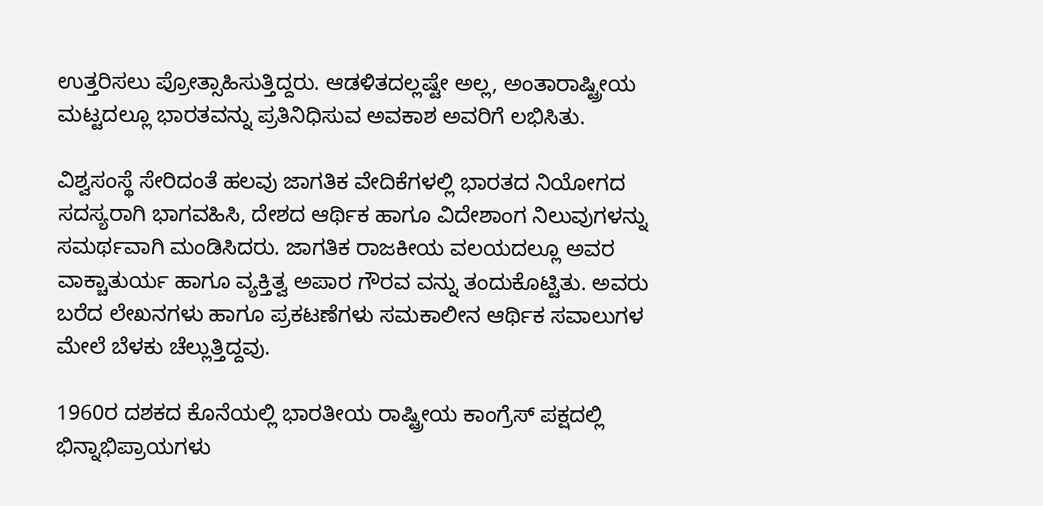ಉತ್ತರಿಸಲು ಪ್ರೋತ್ಸಾಹಿಸುತ್ತಿದ್ದರು. ಆಡಳಿತದಲ್ಲಷ್ಟೇ ಅಲ್ಲ, ಅಂತಾರಾಷ್ಟ್ರೀಯ ಮಟ್ಟದಲ್ಲೂ ಭಾರತವನ್ನು ಪ್ರತಿನಿಧಿಸುವ ಅವಕಾಶ ಅವರಿಗೆ ಲಭಿಸಿತು.

ವಿಶ್ವಸಂಸ್ಥೆ ಸೇರಿದಂತೆ ಹಲವು ಜಾಗತಿಕ ವೇದಿಕೆಗಳಲ್ಲಿ ಭಾರತದ ನಿಯೋಗದ ಸದಸ್ಯರಾಗಿ ಭಾಗವಹಿಸಿ, ದೇಶದ ಆರ್ಥಿಕ ಹಾಗೂ ವಿದೇಶಾಂಗ ನಿಲುವುಗಳನ್ನು ಸಮರ್ಥವಾಗಿ ಮಂಡಿಸಿದರು. ಜಾಗತಿಕ ರಾಜಕೀಯ ವಲಯದಲ್ಲೂ ಅವರ ವಾಕ್ಚಾತುರ್ಯ ಹಾಗೂ ವ್ಯಕ್ತಿತ್ವ ಅಪಾರ ಗೌರವ ವನ್ನು ತಂದುಕೊಟ್ಟಿತು. ಅವರು ಬರೆದ ಲೇಖನಗಳು ಹಾಗೂ ಪ್ರಕಟಣೆಗಳು ಸಮಕಾಲೀನ ಆರ್ಥಿಕ ಸವಾಲುಗಳ ಮೇಲೆ ಬೆಳಕು ಚೆಲ್ಲುತ್ತಿದ್ದವು.

1960ರ ದಶಕದ ಕೊನೆಯಲ್ಲಿ ಭಾರತೀಯ ರಾಷ್ಟ್ರೀಯ ಕಾಂಗ್ರೆಸ್ ಪಕ್ಷದಲ್ಲಿ ಭಿನ್ನಾಭಿಪ್ರಾಯಗಳು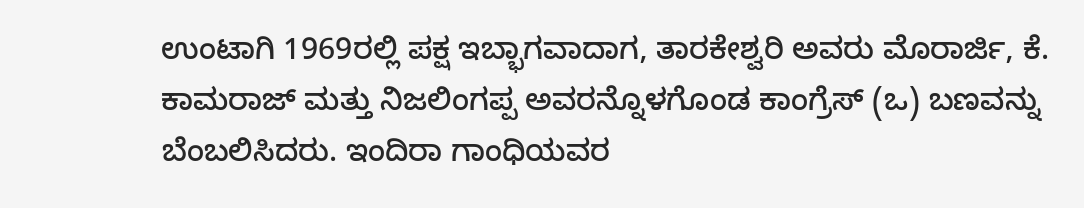ಉಂಟಾಗಿ 1969ರಲ್ಲಿ ಪಕ್ಷ ಇಬ್ಭಾಗವಾದಾಗ, ತಾರಕೇಶ್ವರಿ ಅವರು ಮೊರಾರ್ಜಿ, ಕೆ. ಕಾಮರಾಜ್ ಮತ್ತು ನಿಜಲಿಂಗಪ್ಪ ಅವರನ್ನೊಳಗೊಂಡ ಕಾಂಗ್ರೆಸ್ (ಒ) ಬಣವನ್ನು ಬೆಂಬಲಿಸಿದರು. ಇಂದಿರಾ ಗಾಂಧಿಯವರ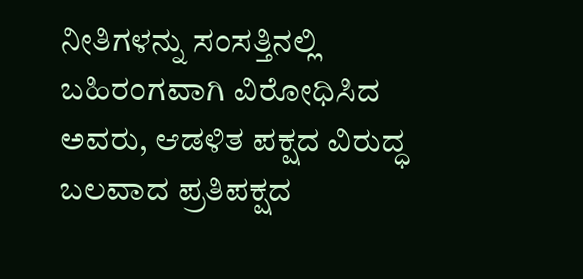ನೀತಿಗಳನ್ನು ಸಂಸತ್ತಿನಲ್ಲಿ ಬಹಿರಂಗವಾಗಿ ವಿರೋಧಿಸಿದ ಅವರು, ಆಡಳಿತ ಪಕ್ಷದ ವಿರುದ್ಧ ಬಲವಾದ ಪ್ರತಿಪಕ್ಷದ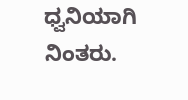ಧ್ವನಿಯಾಗಿ ನಿಂತರು.